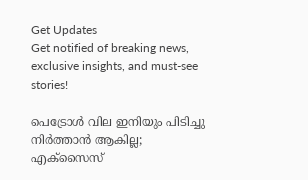Get Updates
Get notified of breaking news, exclusive insights, and must-see stories!

പെട്രോള്‍ വില ഇനിയും പിടിച്ചു നിര്‍ത്താന്‍ ആകില്ല; എക്‌സൈസ്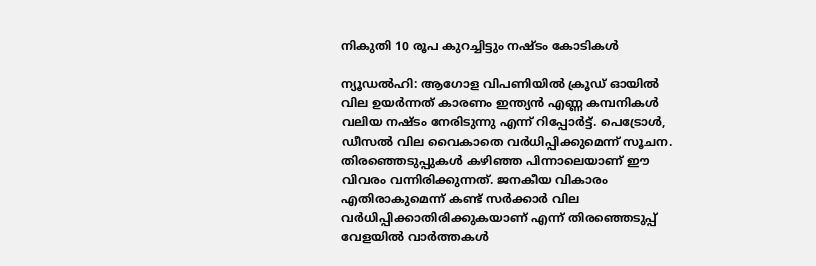നികുതി 10 രൂപ കുറച്ചിട്ടും നഷ്ടം കോടികള്‍

ന്യൂഡല്‍ഹി: ആഗോള വിപണിയില്‍ ക്രൂഡ് ഓയില്‍ വില ഉയര്‍ന്നത് കാരണം ഇന്ത്യന്‍ എണ്ണ കമ്പനികള്‍ വലിയ നഷ്ടം നേരിടുന്നു എന്ന് റിപ്പോര്‍ട്ട്. പെട്രോള്‍, ഡീസല്‍ വില വൈകാതെ വര്‍ധിപ്പിക്കുമെന്ന് സൂചന. തിരഞ്ഞെടുപ്പുകള്‍ കഴിഞ്ഞ പിന്നാലെയാണ് ഈ വിവരം വന്നിരിക്കുന്നത്. ജനകീയ വികാരം എതിരാകുമെന്ന് കണ്ട് സര്‍ക്കാര്‍ വില വര്‍ധിപ്പിക്കാതിരിക്കുകയാണ് എന്ന് തിരഞ്ഞെടുപ്പ് വേളയില്‍ വാര്‍ത്തകള്‍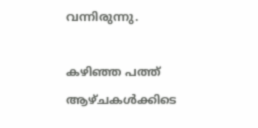വന്നിരുന്നു.

കഴിഞ്ഞ പത്ത് ആഴ്ചകള്‍ക്കിടെ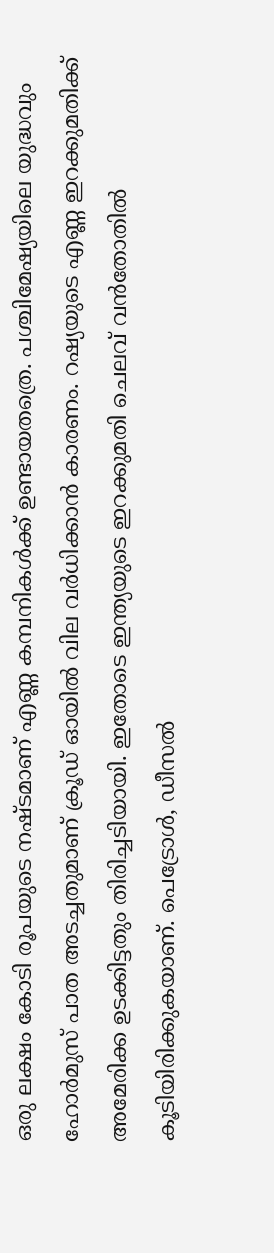ഒരു ലക്ഷം കോടി രൂപയുടെ നഷ്ടമാണ് എണ്ണ കമ്പനികള്‍ക്ക് ഉണ്ടായതത്രെ. പശ്ചിമേഷ്യയിലെ യുദ്ധവും ഹോര്‍മുസ് പാത അടച്ചതുമാണ് ക്രൂഡ് ഓയില്‍ വില വര്‍ധിക്കാന്‍ കാരണം. റഷ്യയുടെ എണ്ണ ഇറക്കുമതിക്ക് അമേരിക്ക ഉടക്കിട്ടതും തിരിച്ചടിയായി. ഇതോടെ ഇന്ത്യയുടെ ഇറക്കുമതി ചെലവ് വന്‍തോതില്‍ കൂടിയിരിക്കുകയാണ്. പെട്രോള്‍, ഡീസല്‍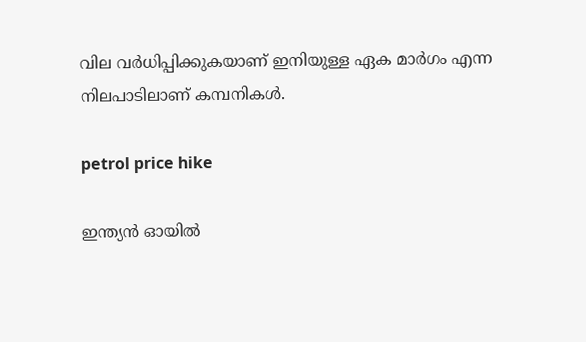വില വര്‍ധിപ്പിക്കുകയാണ് ഇനിയുള്ള ഏക മാര്‍ഗം എന്ന നിലപാടിലാണ് കമ്പനികള്‍.

petrol price hike

ഇന്ത്യന്‍ ഓയില്‍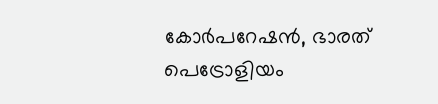കോര്‍പറേഷന്‍, ഭാരത് പെട്രോളിയം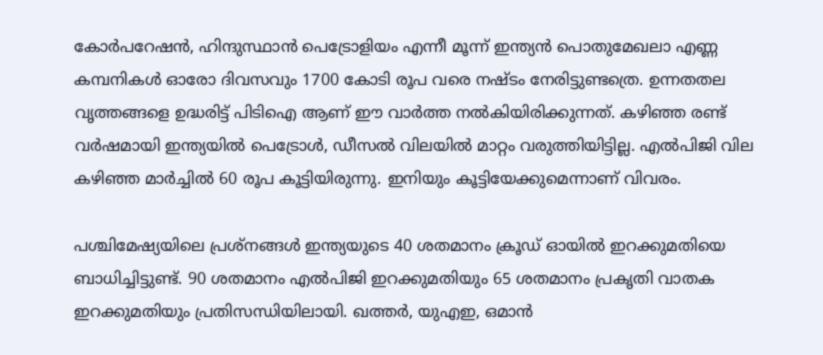കോര്‍പറേഷന്‍, ഹിന്ദുസ്ഥാന്‍ പെട്രോളിയം എന്നീ മൂന്ന് ഇന്ത്യന്‍ പൊതുമേഖലാ എണ്ണ കമ്പനികള്‍ ഓരോ ദിവസവും 1700 കോടി രൂപ വരെ നഷ്ടം നേരിട്ടുണ്ടത്രെ. ഉന്നതതല വൃത്തങ്ങളെ ഉദ്ധരിട്ട് പിടിഐ ആണ് ഈ വാര്‍ത്ത നല്‍കിയിരിക്കുന്നത്. കഴിഞ്ഞ രണ്ട് വര്‍ഷമായി ഇന്ത്യയില്‍ പെട്രോള്‍, ഡീസല്‍ വിലയില്‍ മാറ്റം വരുത്തിയിട്ടില്ല. എല്‍പിജി വില കഴിഞ്ഞ മാര്‍ച്ചില്‍ 60 രൂപ കൂട്ടിയിരുന്നു. ഇനിയും കൂട്ടിയേക്കുമെന്നാണ് വിവരം.

പശ്ചിമേഷ്യയിലെ പ്രശ്‌നങ്ങള്‍ ഇന്ത്യയുടെ 40 ശതമാനം ക്രൂഡ് ഓയില്‍ ഇറക്കുമതിയെ ബാധിച്ചിട്ടുണ്ട്. 90 ശതമാനം എല്‍പിജി ഇറക്കുമതിയും 65 ശതമാനം പ്രകൃതി വാതക ഇറക്കുമതിയും പ്രതിസന്ധിയിലായി. ഖത്തര്‍, യുഎഇ, ഒമാന്‍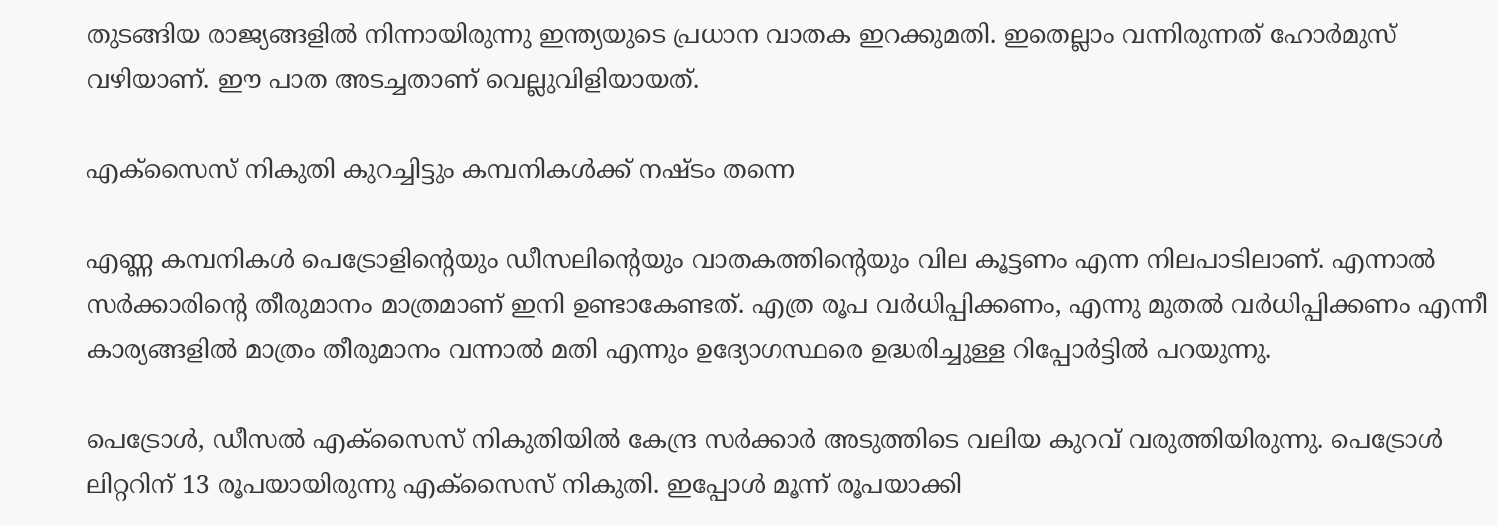തുടങ്ങിയ രാജ്യങ്ങളില്‍ നിന്നായിരുന്നു ഇന്ത്യയുടെ പ്രധാന വാതക ഇറക്കുമതി. ഇതെല്ലാം വന്നിരുന്നത് ഹോര്‍മുസ് വഴിയാണ്. ഈ പാത അടച്ചതാണ് വെല്ലുവിളിയായത്.

എക്‌സൈസ് നികുതി കുറച്ചിട്ടും കമ്പനികള്‍ക്ക് നഷ്ടം തന്നെ

എണ്ണ കമ്പനികള്‍ പെട്രോളിന്റെയും ഡീസലിന്റെയും വാതകത്തിന്റെയും വില കൂട്ടണം എന്ന നിലപാടിലാണ്. എന്നാല്‍ സര്‍ക്കാരിന്റെ തീരുമാനം മാത്രമാണ് ഇനി ഉണ്ടാകേണ്ടത്. എത്ര രൂപ വര്‍ധിപ്പിക്കണം, എന്നു മുതല്‍ വര്‍ധിപ്പിക്കണം എന്നീ കാര്യങ്ങളില്‍ മാത്രം തീരുമാനം വന്നാല്‍ മതി എന്നും ഉദ്യോഗസ്ഥരെ ഉദ്ധരിച്ചുള്ള റിപ്പോര്‍ട്ടില്‍ പറയുന്നു.

പെട്രോള്‍, ഡീസല്‍ എക്‌സൈസ് നികുതിയില്‍ കേന്ദ്ര സര്‍ക്കാര്‍ അടുത്തിടെ വലിയ കുറവ് വരുത്തിയിരുന്നു. പെട്രോള്‍ ലിറ്ററിന് 13 രൂപയായിരുന്നു എക്‌സൈസ് നികുതി. ഇപ്പോള്‍ മൂന്ന് രൂപയാക്കി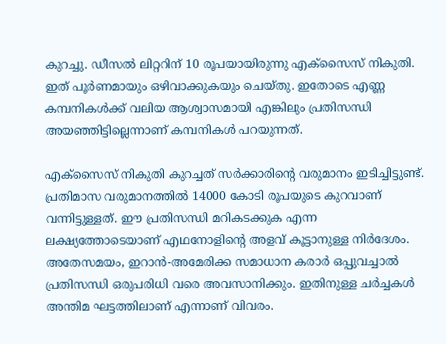കുറച്ചു. ഡീസല്‍ ലിറ്ററിന് 10 രൂപയായിരുന്നു എക്‌സൈസ് നികുതി. ഇത് പൂര്‍ണമായും ഒഴിവാക്കുകയും ചെയ്തു. ഇതോടെ എണ്ണ കമ്പനികള്‍ക്ക് വലിയ ആശ്വാസമായി എങ്കിലും പ്രതിസന്ധി അയഞ്ഞിട്ടില്ലെന്നാണ് കമ്പനികള്‍ പറയുന്നത്.

എക്‌സൈസ് നികുതി കുറച്ചത് സര്‍ക്കാരിന്റെ വരുമാനം ഇടിച്ചിട്ടുണ്ട്. പ്രതിമാസ വരുമാനത്തില്‍ 14000 കോടി രൂപയുടെ കുറവാണ് വന്നിട്ടുള്ളത്. ഈ പ്രതിസന്ധി മറികടക്കുക എന്ന ലക്ഷ്യത്തോടെയാണ് എഥനോളിന്റെ അളവ് കൂട്ടാനുള്ള നിര്‍ദേശം. അതേസമയം, ഇറാന്‍-അമേരിക്ക സമാധാന കരാര്‍ ഒപ്പുവച്ചാല്‍ പ്രതിസന്ധി ഒരുപരിധി വരെ അവസാനിക്കും. ഇതിനുള്ള ചര്‍ച്ചകള്‍ അന്തിമ ഘട്ടത്തിലാണ് എന്നാണ് വിവരം.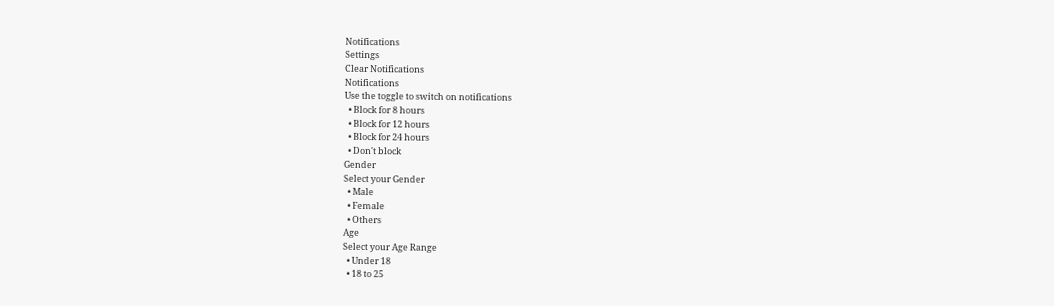Notifications
Settings
Clear Notifications
Notifications
Use the toggle to switch on notifications
  • Block for 8 hours
  • Block for 12 hours
  • Block for 24 hours
  • Don't block
Gender
Select your Gender
  • Male
  • Female
  • Others
Age
Select your Age Range
  • Under 18
  • 18 to 25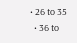• 26 to 35
  • 36 to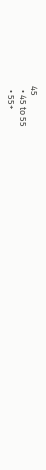45
  • 45 to 55
  • 55+